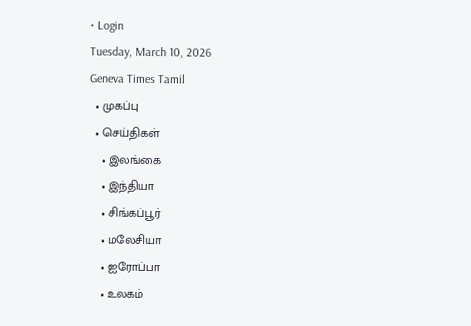• Login
Tuesday, March 10, 2026
Geneva Times Tamil
  • முகப்பு
  • செய்திகள்
    • இலங்கை
    • இந்தியா
    • சிங்கப்பூர்
    • மலேசியா
    • ஐரோப்பா
    • உலகம்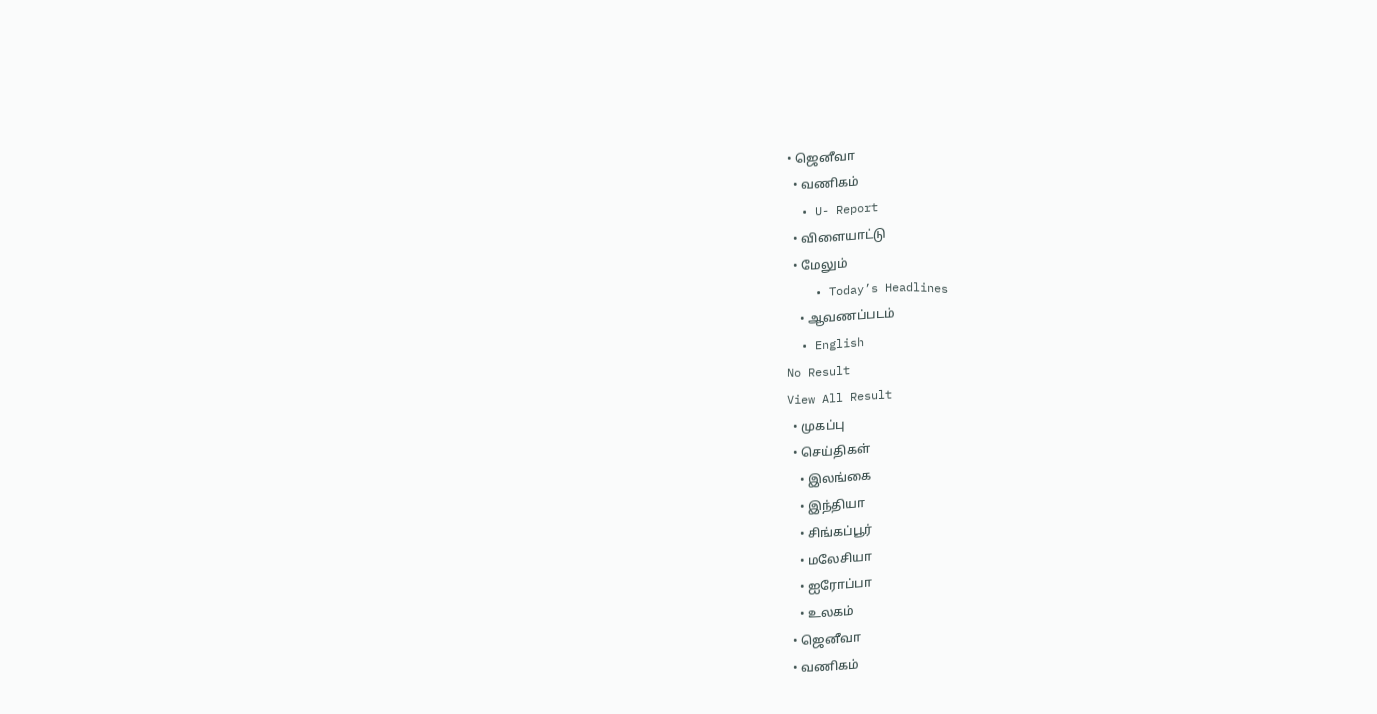• ஜெனீவா
  • வணிகம்
  • U- Report
  • விளையாட்டு
  • மேலும்
    • Today’s Headlines
    • ஆவணப்படம்
  • English
No Result
View All Result
  • முகப்பு
  • செய்திகள்
    • இலங்கை
    • இந்தியா
    • சிங்கப்பூர்
    • மலேசியா
    • ஐரோப்பா
    • உலகம்
  • ஜெனீவா
  • வணிகம்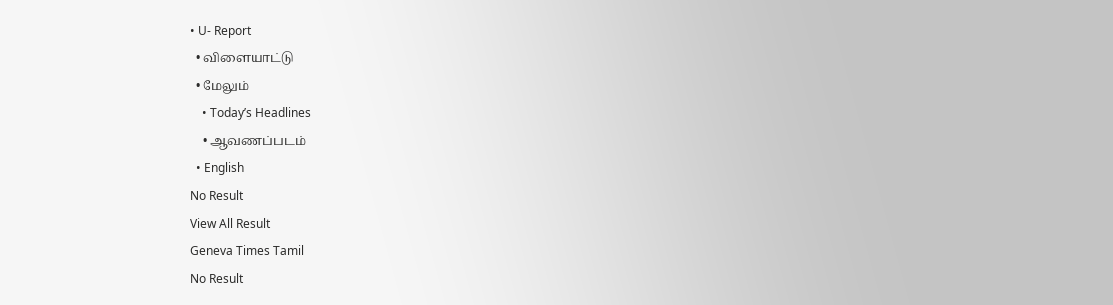• U- Report
  • விளையாட்டு
  • மேலும்
    • Today’s Headlines
    • ஆவணப்படம்
  • English
No Result
View All Result
Geneva Times Tamil
No Result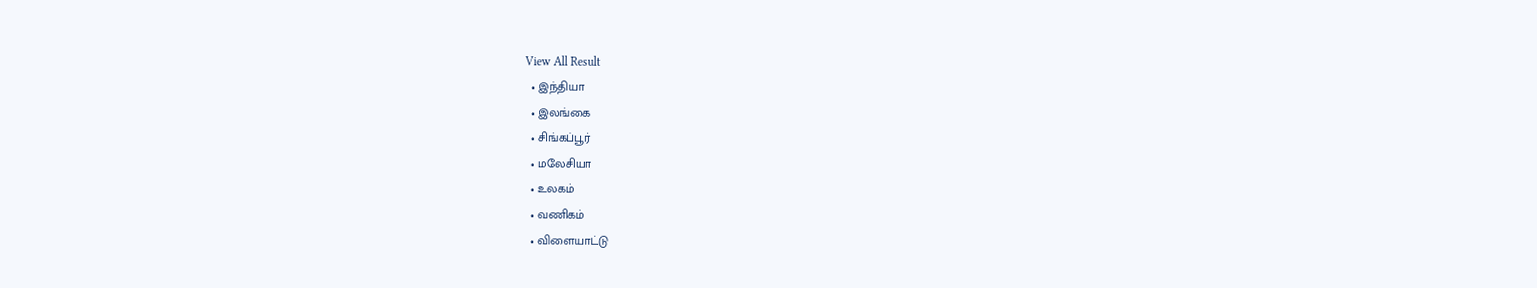View All Result
  • இந்தியா
  • இலங்கை
  • சிங்கப்பூர்
  • மலேசியா
  • உலகம்
  • வணிகம்
  • விளையாட்டு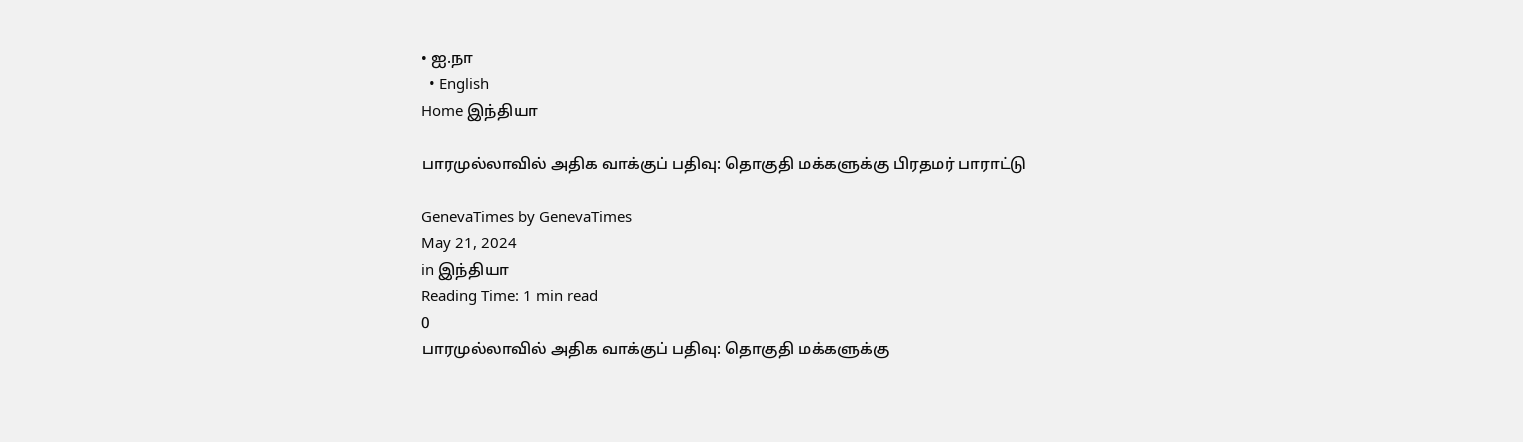• ஐ.நா
  • English
Home இந்தியா

பாரமுல்லாவில் அதிக வாக்குப் பதிவு: தொகுதி மக்களுக்கு பிரதமர் பாராட்டு

GenevaTimes by GenevaTimes
May 21, 2024
in இந்தியா
Reading Time: 1 min read
0
பாரமுல்லாவில் அதிக வாக்குப் பதிவு: தொகுதி மக்களுக்கு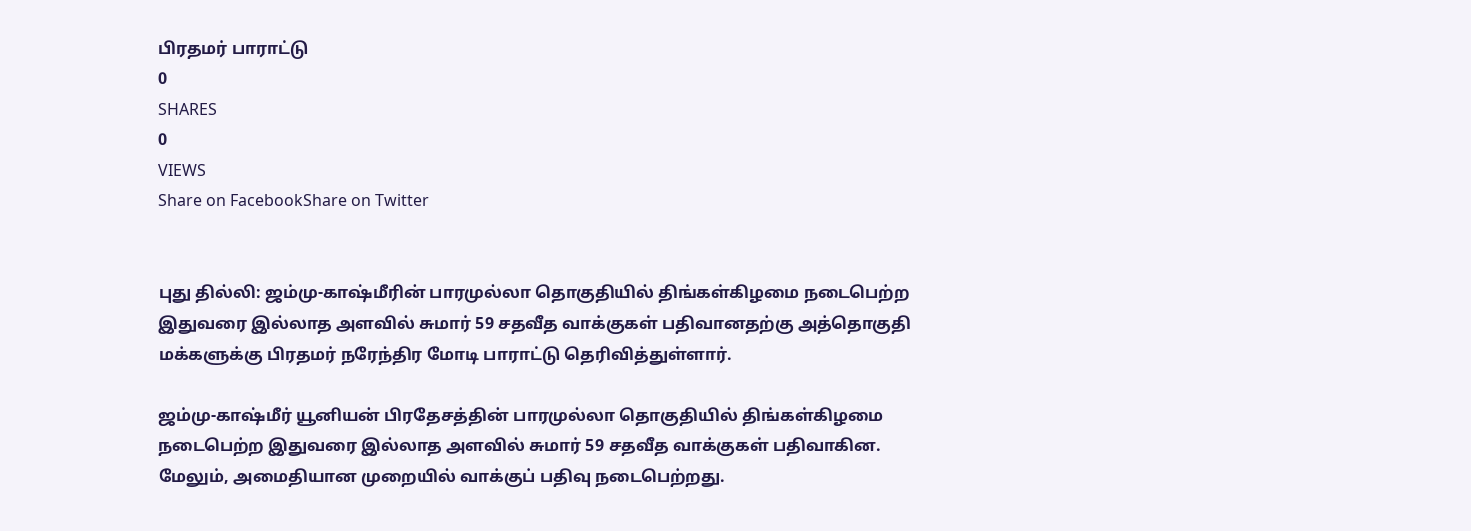பிரதமர் பாராட்டு
0
SHARES
0
VIEWS
Share on FacebookShare on Twitter


புது தில்லி: ஜம்மு-காஷ்மீரின் பாரமுல்லா தொகுதியில் திங்கள்கிழமை நடைபெற்ற இதுவரை இல்லாத அளவில் சுமார் 59 சதவீத வாக்குகள் பதிவானதற்கு அத்தொகுதி மக்களுக்கு பிரதமர் நரேந்திர மோடி பாராட்டு தெரிவித்துள்ளார்.

ஜம்மு-காஷ்மீர் யூனியன் பிரதேசத்தின் பாரமுல்லா தொகுதியில் திங்கள்கிழமை நடைபெற்ற இதுவரை இல்லாத அளவில் சுமார் 59 சதவீத வாக்குகள் பதிவாகின. மேலும், அமைதியான முறையில் வாக்குப் பதிவு நடைபெற்றது.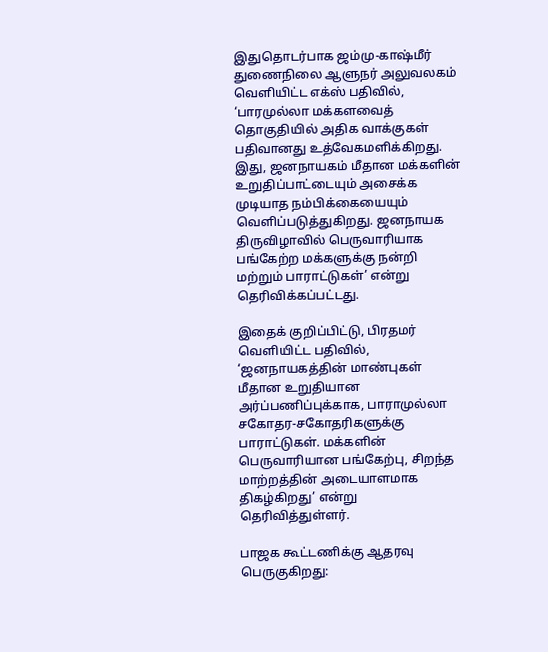இதுதொடர்பாக ஜம்மு-காஷ்மீர் துணைநிலை ஆளுநர் அலுவலகம் வெளியிட்ட எக்ஸ் பதிவில், ‘பாரமுல்லா மக்களவைத் தொகுதியில் அதிக வாக்குகள் பதிவானது உத்வேகமளிக்கிறது. இது, ஜனநாயகம் மீதான மக்களின் உறுதிப்பாட்டையும் அசைக்க முடியாத நம்பிக்கையையும் வெளிப்படுத்துகிறது. ஜனநாயக திருவிழாவில் பெருவாரியாக பங்கேற்ற மக்களுக்கு நன்றி மற்றும் பாராட்டுகள்’ என்று தெரிவிக்கப்பட்டது.

இதைக் குறிப்பிட்டு, பிரதமர் வெளியிட்ட பதிவில், ‘ஜனநாயகத்தின் மாண்புகள் மீதான உறுதியான அர்ப்பணிப்புக்காக, பாராமுல்லா சகோதர-சகோதரிகளுக்கு பாராட்டுகள். மக்களின் பெருவாரியான பங்கேற்பு, சிறந்த மாற்றத்தின் அடையாளமாக திகழ்கிறது’ என்று தெரிவித்துள்ளர்.

பாஜக கூட்டணிக்கு ஆதரவு பெருகுகிறது: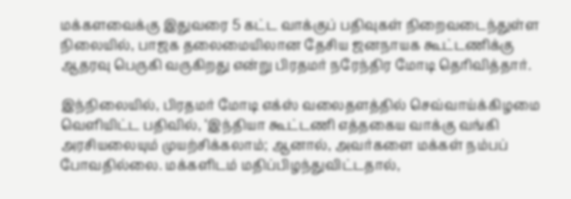மக்களவைக்கு இதுவரை 5 கட்ட வாக்குப் பதிவுகள் நிறைவடைந்துள்ள நிலையில், பாஜக தலைமையிலான தேசிய ஜனநாயக கூட்டணிக்கு ஆதரவு பெருகி வருகிறது என்று பிரதமர் நரேந்திர மோடி தெரிவித்தார்.

இந்நிலையில், பிரதமர் மோடி எக்ஸ் வலைதளத்தில் செவ்வாய்க்கிழமை வெளியிட்ட பதிவில், ‘இந்தியா கூட்டணி எத்தகைய வாக்கு வங்கி அரசியலையும் முயற்சிக்கலாம்; ஆனால், அவர்களை மக்கள் நம்பப் போவதில்லை. மக்களிடம் மதிப்பிழந்துவிட்டதால்,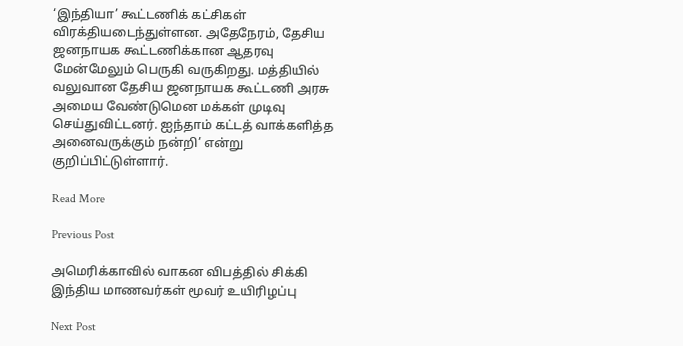‘இந்தியா’ கூட்டணிக் கட்சிகள் விரக்தியடைந்துள்ளன. அதேநேரம், தேசிய ஜனநாயக கூட்டணிக்கான ஆதரவு மேன்மேலும் பெருகி வருகிறது. மத்தியில் வலுவான தேசிய ஜனநாயக கூட்டணி அரசு அமைய வேண்டுமென மக்கள் முடிவு செய்துவிட்டனர். ஐந்தாம் கட்டத் வாக்களித்த அனைவருக்கும் நன்றி’ என்று குறிப்பிட்டுள்ளார்.

Read More

Previous Post

அமெரிக்காவில் வாகன விபத்தில் சிக்கி இந்திய மாணவர்கள் மூவர் உயிரிழப்பு

Next Post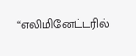“எலிமினேட்டரில்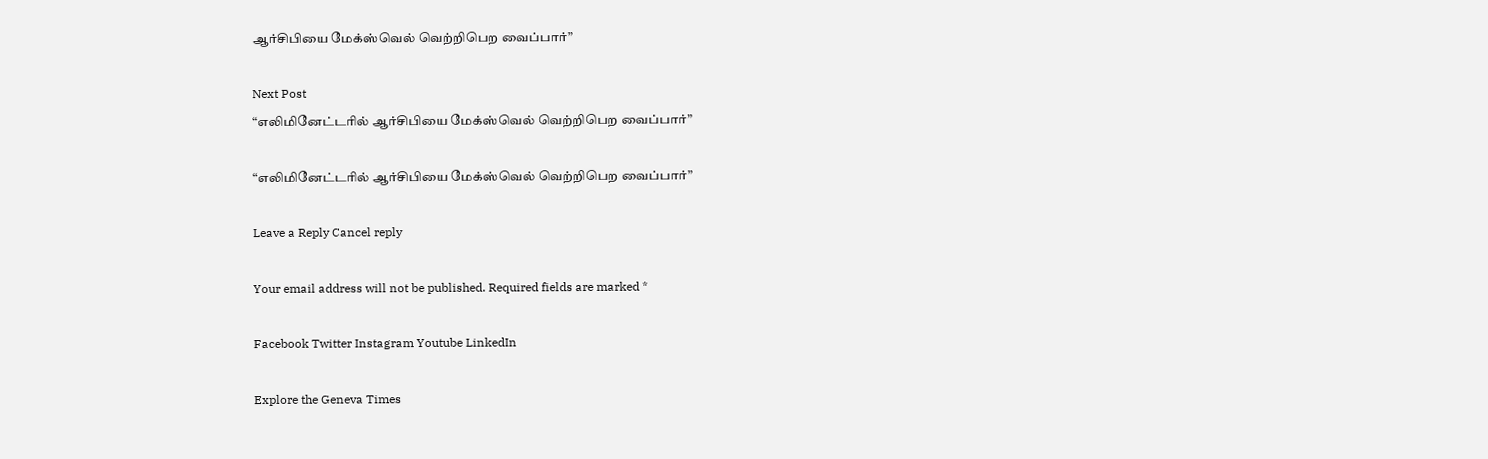ஆர்சிபியை மேக்ஸ்வெல் வெற்றிபெற வைப்பார்”

Next Post
“எலிமினேட்டரில் ஆர்சிபியை மேக்ஸ்வெல் வெற்றிபெற வைப்பார்”

“எலிமினேட்டரில் ஆர்சிபியை மேக்ஸ்வெல் வெற்றிபெற வைப்பார்”

Leave a Reply Cancel reply

Your email address will not be published. Required fields are marked *

Facebook Twitter Instagram Youtube LinkedIn

Explore the Geneva Times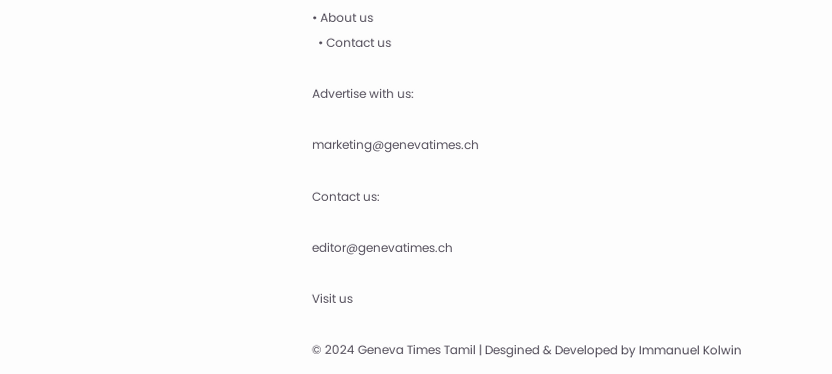• About us
  • Contact us

Advertise with us:

marketing@genevatimes.ch

Contact us:

editor@genevatimes.ch

Visit us

© 2024 Geneva Times Tamil | Desgined & Developed by Immanuel Kolwin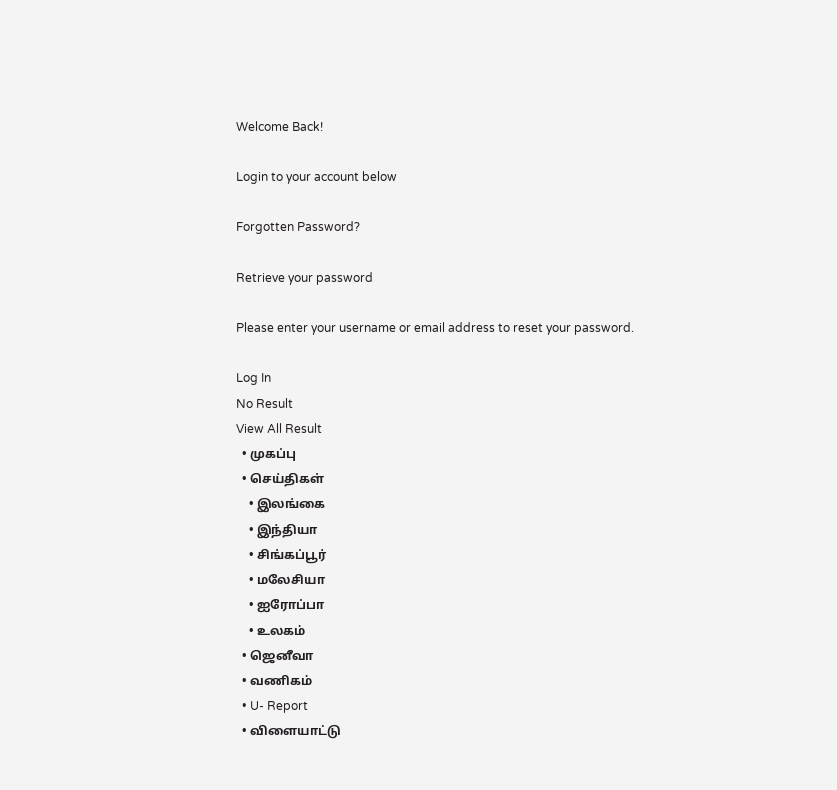Welcome Back!

Login to your account below

Forgotten Password?

Retrieve your password

Please enter your username or email address to reset your password.

Log In
No Result
View All Result
  • முகப்பு
  • செய்திகள்
    • இலங்கை
    • இந்தியா
    • சிங்கப்பூர்
    • மலேசியா
    • ஐரோப்பா
    • உலகம்
  • ஜெனீவா
  • வணிகம்
  • U- Report
  • விளையாட்டு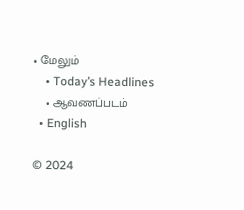• மேலும்
    • Today’s Headlines
    • ஆவணப்படம்
  • English

© 2024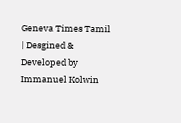Geneva Times Tamil | Desgined & Developed by Immanuel Kolwin